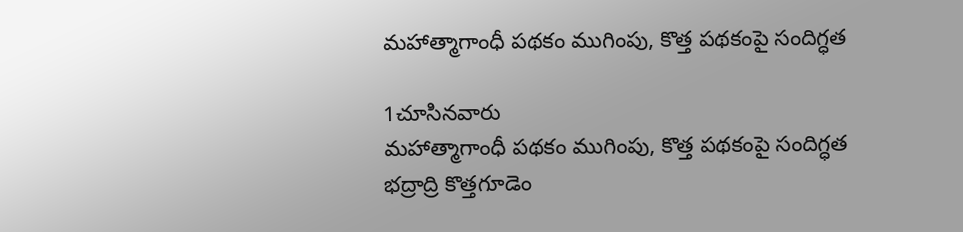మహాత్మాగాంధీ పథకం ముగింపు, కొత్త పథకంపై సందిగ్ధత

1చూసినవారు
మహాత్మాగాంధీ పథకం ముగింపు, కొత్త పథకంపై సందిగ్ధత
భద్రాద్రి కొత్తగూడెం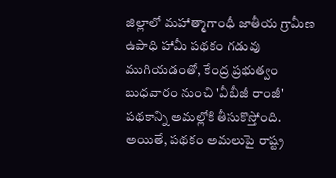జిల్లాలో మహాత్మాగాంధీ జాతీయ గ్రామీణ ఉపాధి హామీ పథకం గడువు ముగియడంతో, కేంద్ర ప్రభుత్వం బుధవారం నుంచి 'వీబీజీ రాంజీ' పథకాన్ని అమల్లోకి తీసుకొస్తోంది. అయితే, పథకం అమలుపై రాష్ట్ర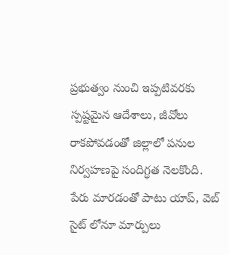ప్రభుత్వం నుంచి ఇప్పటివరకు స్పష్టమైన ఆదేశాలు, జీవోలు రాకపోవడంతో జిల్లాలో పనుల నిర్వహణపై సందిగ్ధత నెలకొంది. పేరు మారడంతో పాటు యాప్, వెబ్ సైట్ లోనూ మార్పులు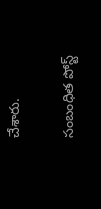చేశారు.

సంబంధిత పోస్ట్